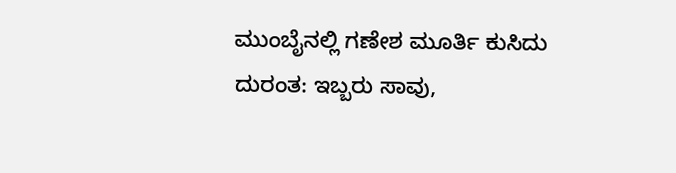ಮುಂಬೈನಲ್ಲಿ ಗಣೇಶ ಮೂರ್ತಿ ಕುಸಿದು ದುರಂತ: ಇಬ್ಬರು ಸಾವು,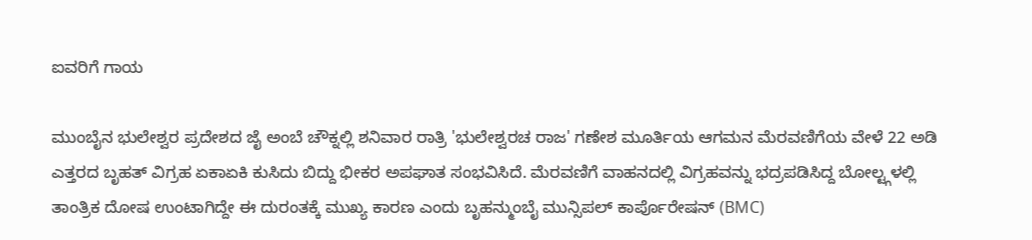ಐವರಿಗೆ ಗಾಯ

ಮುಂಬೈನ ಭುಲೇಶ್ವರ ಪ್ರದೇಶದ ಜೈ ಅಂಬೆ ಚೌಕ್ನಲ್ಲಿ ಶನಿವಾರ ರಾತ್ರಿ 'ಭುಲೇಶ್ವರಚ ರಾಜ' ಗಣೇಶ ಮೂರ್ತಿಯ ಆಗಮನ ಮೆರವಣಿಗೆಯ ವೇಳೆ 22 ಅಡಿ ಎತ್ತರದ ಬೃಹತ್ ವಿಗ್ರಹ ಏಕಾಏಕಿ ಕುಸಿದು ಬಿದ್ದು ಭೀಕರ ಅಪಘಾತ ಸಂಭವಿಸಿದೆ. ಮೆರವಣಿಗೆ ವಾಹನದಲ್ಲಿ ವಿಗ್ರಹವನ್ನು ಭದ್ರಪಡಿಸಿದ್ದ ಬೋಲ್ಟ್ಗಳಲ್ಲಿ ತಾಂತ್ರಿಕ ದೋಷ ಉಂಟಾಗಿದ್ದೇ ಈ ದುರಂತಕ್ಕೆ ಮುಖ್ಯ ಕಾರಣ ಎಂದು ಬೃಹನ್ಮುಂಬೈ ಮುನ್ಸಿಪಲ್ ಕಾರ್ಪೊರೇಷನ್ (BMC)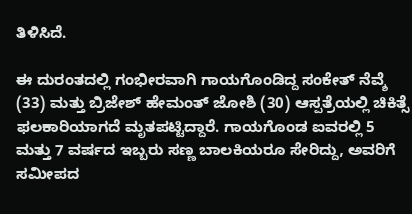ತಿಳಿಸಿದೆ.

ಈ ದುರಂತದಲ್ಲಿ ಗಂಭೀರವಾಗಿ ಗಾಯಗೊಂಡಿದ್ದ ಸಂಕೇತ್ ನೆವ್ಶೆ (33) ಮತ್ತು ಬ್ರಿಜೇಶ್ ಹೇಮಂತ್ ಜೋಶಿ (30) ಆಸ್ಪತ್ರೆಯಲ್ಲಿ ಚಿಕಿತ್ಸೆ ಫಲಕಾರಿಯಾಗದೆ ಮೃತಪಟ್ಟಿದ್ದಾರೆ. ಗಾಯಗೊಂಡ ಐವರಲ್ಲಿ 5 ಮತ್ತು 7 ವರ್ಷದ ಇಬ್ಬರು ಸಣ್ಣ ಬಾಲಕಿಯರೂ ಸೇರಿದ್ದು, ಅವರಿಗೆ ಸಮೀಪದ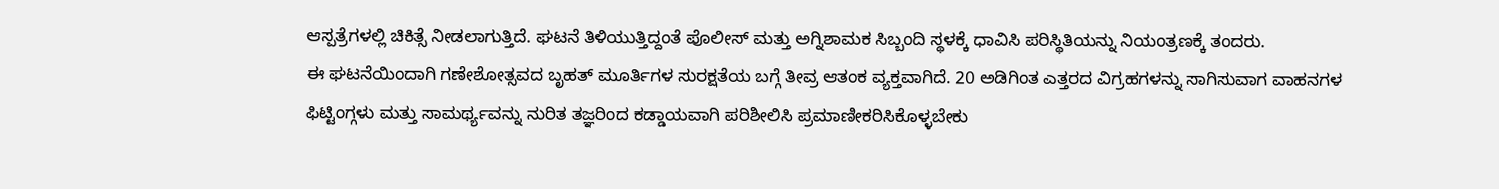ಆಸ್ಪತ್ರೆಗಳಲ್ಲಿ ಚಿಕಿತ್ಸೆ ನೀಡಲಾಗುತ್ತಿದೆ. ಘಟನೆ ತಿಳಿಯುತ್ತಿದ್ದಂತೆ ಪೊಲೀಸ್ ಮತ್ತು ಅಗ್ನಿಶಾಮಕ ಸಿಬ್ಬಂದಿ ಸ್ಥಳಕ್ಕೆ ಧಾವಿಸಿ ಪರಿಸ್ಥಿತಿಯನ್ನು ನಿಯಂತ್ರಣಕ್ಕೆ ತಂದರು.
ಈ ಘಟನೆಯಿಂದಾಗಿ ಗಣೇಶೋತ್ಸವದ ಬೃಹತ್ ಮೂರ್ತಿಗಳ ಸುರಕ್ಷತೆಯ ಬಗ್ಗೆ ತೀವ್ರ ಆತಂಕ ವ್ಯಕ್ತವಾಗಿದೆ. 20 ಅಡಿಗಿಂತ ಎತ್ತರದ ವಿಗ್ರಹಗಳನ್ನು ಸಾಗಿಸುವಾಗ ವಾಹನಗಳ ಫಿಟ್ಟಿಂಗ್ಗಳು ಮತ್ತು ಸಾಮರ್ಥ್ಯವನ್ನು ನುರಿತ ತಜ್ಞರಿಂದ ಕಡ್ಡಾಯವಾಗಿ ಪರಿಶೀಲಿಸಿ ಪ್ರಮಾಣೀಕರಿಸಿಕೊಳ್ಳಬೇಕು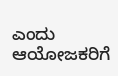ಎಂದು ಆಯೋಜಕರಿಗೆ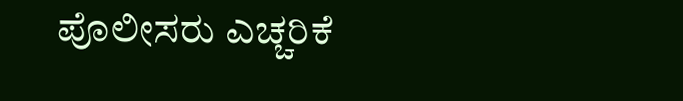ಪೊಲೀಸರು ಎಚ್ಚರಿಕೆ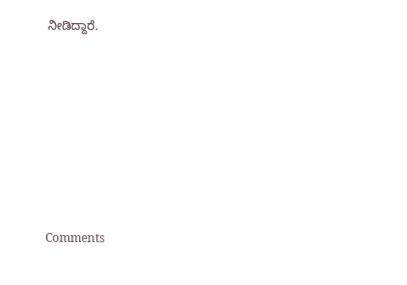ನೀಡಿದ್ದಾರೆ.







Comments